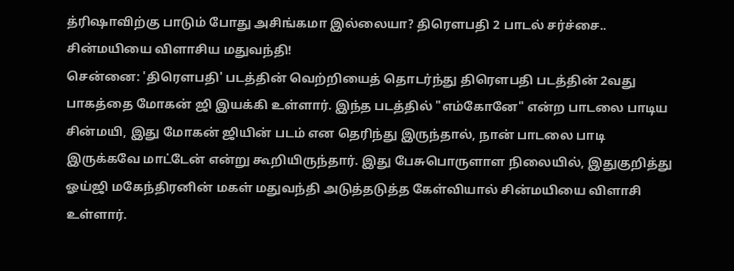த்ரிஷாவிற்கு பாடும் போது அசிங்கமா இல்லையா? திரௌபதி 2 பாடல் சர்ச்சை.. சின்மயியை விளாசிய மதுவந்தி!
சென்னை: 'திரௌபதி' படத்தின் வெற்றியைத் தொடர்ந்து திரௌபதி படத்தின் 2வது பாகத்தை மோகன் ஜி இயக்கி உள்ளார். இந்த படத்தில் "எம்கோனே" என்ற பாடலை பாடிய சின்மயி, இது மோகன் ஜியின் படம் என தெரிந்து இருந்தால், நான் பாடலை பாடி இருக்கவே மாட்டேன் என்று கூறியிருந்தார். இது பேசுபொருளாள நிலையில், இதுகுறித்து ஓய்ஜி மகேந்திரனின் மகள் மதுவந்தி அடுத்தடுத்த கேள்வியால் சின்மயியை விளாசி உள்ளார்.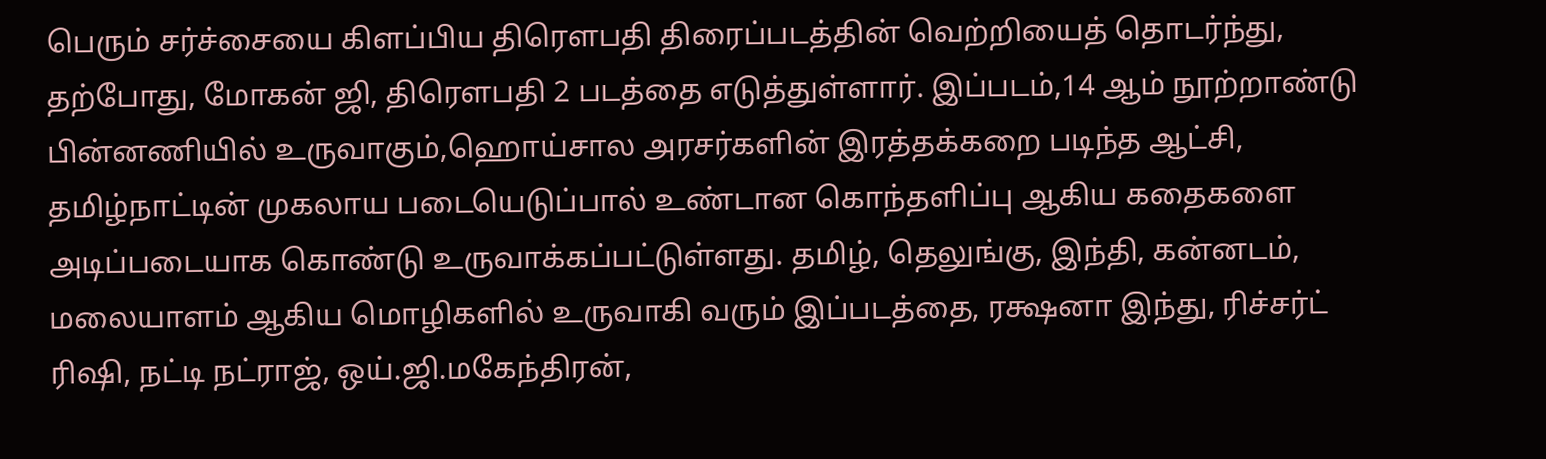பெரும் சர்ச்சையை கிளப்பிய திரௌபதி திரைப்படத்தின் வெற்றியைத் தொடர்ந்து, தற்போது, மோகன் ஜி, திரௌபதி 2 படத்தை எடுத்துள்ளார். இப்படம்,14 ஆம் நூற்றாண்டு பின்னணியில் உருவாகும்,ஹொய்சால அரசர்களின் இரத்தக்கறை படிந்த ஆட்சி, தமிழ்நாட்டின் முகலாய படையெடுப்பால் உண்டான கொந்தளிப்பு ஆகிய கதைகளை அடிப்படையாக கொண்டு உருவாக்கப்பட்டுள்ளது. தமிழ், தெலுங்கு, இந்தி, கன்னடம், மலையாளம் ஆகிய மொழிகளில் உருவாகி வரும் இப்படத்தை, ரக்ஷனா இந்து, ரிச்சர்ட் ரிஷி, நட்டி நட்ராஜ், ஒய்.ஜி.மகேந்திரன்,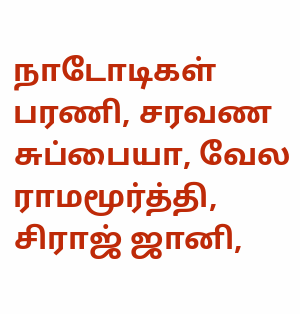நாடோடிகள் பரணி, சரவண சுப்பையா, வேல ராமமூர்த்தி, சிராஜ் ஜானி,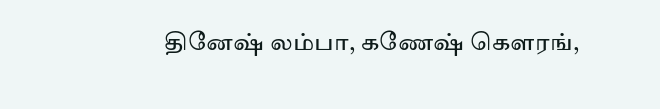தினேஷ் லம்பா, கணேஷ் கௌரங்,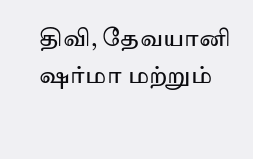திவி, தேவயானி ஷர்மா மற்றும்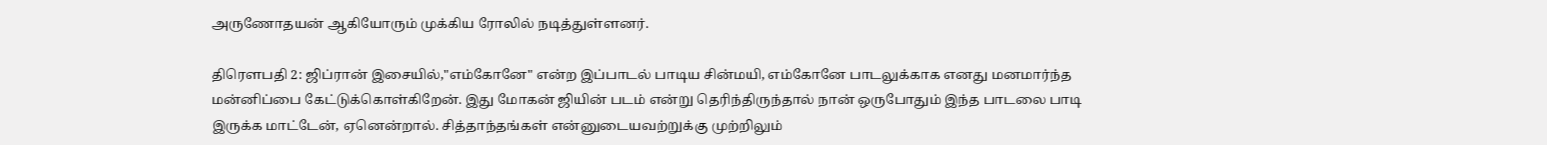அருணோதயன் ஆகியோரும் முக்கிய ரோலில் நடித்துள்ளனர்.

திரௌபதி 2: ஜிப்ரான் இசையில்,"எம்கோனே" என்ற இப்பாடல் பாடிய சின்மயி, எம்கோனே பாடலுக்காக எனது மனமார்ந்த மன்னிப்பை கேட்டுக்கொள்கிறேன். இது மோகன் ஜியின் படம் என்று தெரிந்திருந்தால் நான் ஒருபோதும் இந்த பாடலை பாடி இருக்க மாட்டேன், ஏனென்றால். சித்தாந்தங்கள் என்னுடையவற்றுக்கு முற்றிலும்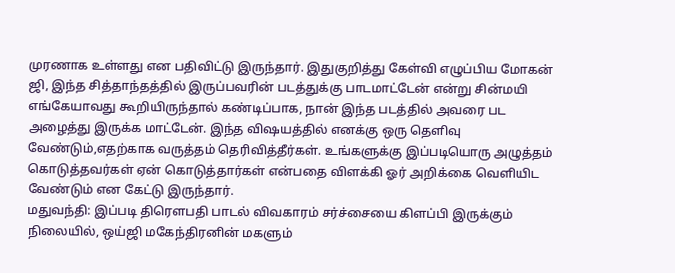முரணாக உள்ளது என பதிவிட்டு இருந்தார். இதுகுறித்து கேள்வி எழுப்பிய மோகன் ஜி, இந்த சித்தாந்தத்தில் இருப்பவரின் படத்துக்கு பாடமாட்டேன் என்று சின்மயி எங்கேயாவது கூறியிருந்தால் கண்டிப்பாக, நான் இந்த படத்தில் அவரை பட அழைத்து இருக்க மாட்டேன். இந்த விஷயத்தில் எனக்கு ஒரு தெளிவு வேண்டும்,எதற்காக வருத்தம் தெரிவித்தீர்கள். உங்களுக்கு இப்படியொரு அழுத்தம் கொடுத்தவர்கள் ஏன் கொடுத்தார்கள் என்பதை விளக்கி ஓர் அறிக்கை வெளியிட வேண்டும் என கேட்டு இருந்தார்.
மதுவந்தி: இப்படி திரௌபதி பாடல் விவகாரம் சர்ச்சையை கிளப்பி இருக்கும் நிலையில், ஒய்ஜி மகேந்திரனின் மகளும்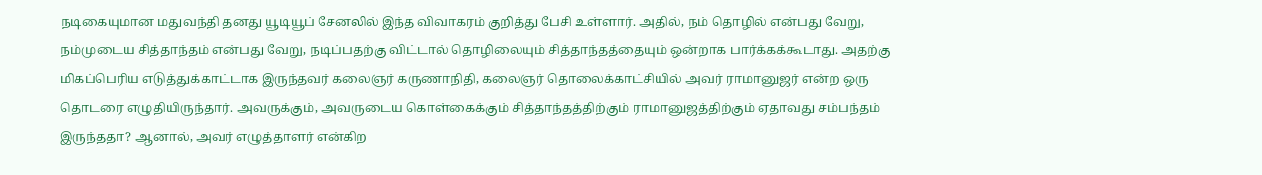நடிகையுமான மதுவந்தி தனது யூடியூப் சேனலில் இந்த விவாகரம் குறித்து பேசி உள்ளார். அதில், நம் தொழில் என்பது வேறு, நம்முடைய சித்தாந்தம் என்பது வேறு, நடிப்பதற்கு விட்டால் தொழிலையும் சித்தாந்தத்தையும் ஒன்றாக பார்க்கக்கூடாது. அதற்கு மிகப்பெரிய எடுத்துக்காட்டாக இருந்தவர் கலைஞர் கருணாநிதி, கலைஞர் தொலைக்காட்சியில் அவர் ராமானுஜர் என்ற ஒரு தொடரை எழுதியிருந்தார். அவருக்கும், அவருடைய கொள்கைக்கும் சித்தாந்தத்திற்கும் ராமானுஜத்திற்கும் ஏதாவது சம்பந்தம் இருந்ததா? ஆனால், அவர் எழுத்தாளர் என்கிற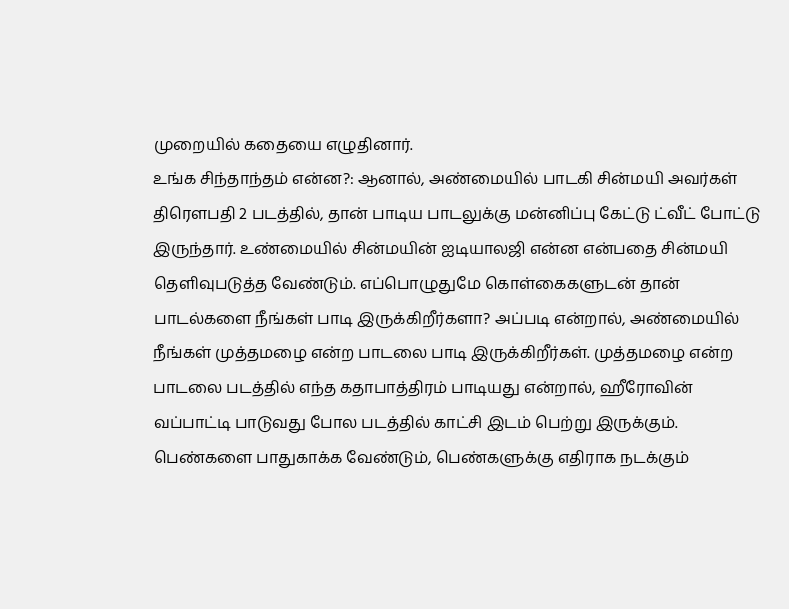முறையில் கதையை எழுதினார்.
உங்க சிந்தாந்தம் என்ன?: ஆனால், அண்மையில் பாடகி சின்மயி அவர்கள் திரௌபதி 2 படத்தில், தான் பாடிய பாடலுக்கு மன்னிப்பு கேட்டு ட்வீட் போட்டு இருந்தார். உண்மையில் சின்மயின் ஐடியாலஜி என்ன என்பதை சின்மயி தெளிவுபடுத்த வேண்டும். எப்பொழுதுமே கொள்கைகளுடன் தான் பாடல்களை நீங்கள் பாடி இருக்கிறீர்களா? அப்படி என்றால், அண்மையில் நீங்கள் முத்தமழை என்ற பாடலை பாடி இருக்கிறீர்கள். முத்தமழை என்ற பாடலை படத்தில் எந்த கதாபாத்திரம் பாடியது என்றால், ஹீரோவின் வப்பாட்டி பாடுவது போல படத்தில் காட்சி இடம் பெற்று இருக்கும்.
பெண்களை பாதுகாக்க வேண்டும், பெண்களுக்கு எதிராக நடக்கும்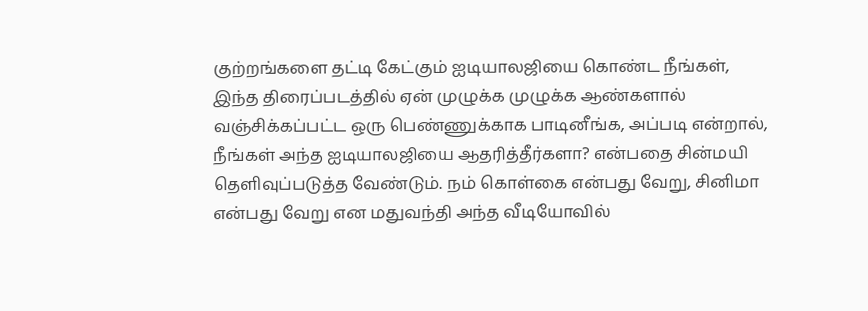குற்றங்களை தட்டி கேட்கும் ஐடியாலஜியை கொண்ட நீங்கள், இந்த திரைப்படத்தில் ஏன் முழுக்க முழுக்க ஆண்களால் வஞ்சிக்கப்பட்ட ஒரு பெண்ணுக்காக பாடினீங்க, அப்படி என்றால், நீங்கள் அந்த ஐடியாலஜியை ஆதரித்தீர்களா? என்பதை சின்மயி தெளிவுப்படுத்த வேண்டும். நம் கொள்கை என்பது வேறு, சினிமா என்பது வேறு என மதுவந்தி அந்த வீடியோவில்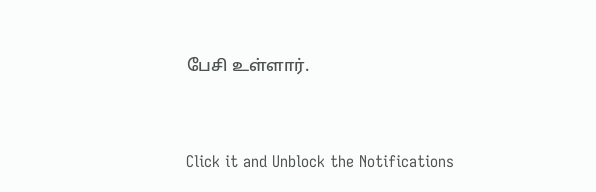பேசி உள்ளார்.


Click it and Unblock the Notifications